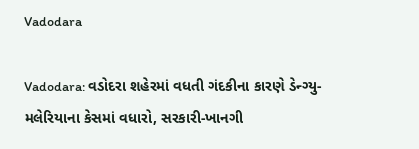Vadodara

Vadodara: વડોદરા શહેરમાં વધતી ગંદકીના કારણે ડેન્ગ્યુ-મલેરિયાના કેસમાં વધારો, સરકારી-ખાનગી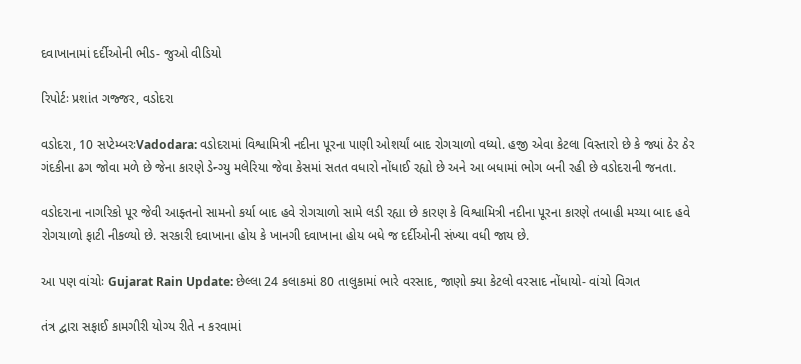દવાખાનામાં દર્દીઓની ભીડ- જુઓ વીડિયો

રિપોર્ટઃ પ્રશાંત ગજ્જર, વડોદરા

વડોદરા, 10 સપ્ટેમ્બરઃVadodara: વડોદરામાં વિશ્વામિત્રી નદીના પૂરના પાણી ઓશર્યાં બાદ રોગચાળો વધ્યો. હજી એવા કેટલા વિસ્તારો છે કે જ્યાં ઠેર ઠેર ગંદકીના ઢગ જોવા મળે છે જેના કારણે ડેન્ગ્યુ મલેરિયા જેવા કેસમાં સતત વધારો નોંધાઈ રહ્યો છે અને આ બધામાં ભોગ બની રહી છે વડોદરાની જનતા.

વડોદરાના નાગરિકો પૂર જેવી આફ્તનો સામનો કર્યા બાદ હવે રોગચાળો સામે લડી રહ્યા છે કારણ કે વિશ્વામિત્રી નદીના પૂરના કારણે તબાહી મચ્યા બાદ હવે રોગચાળો ફાટી નીકળ્યો છે. સરકારી દવાખાના હોય કે ખાનગી દવાખાના હોય બધે જ દર્દીઓની સંખ્યા વધી જાય છે.

આ પણ વાંચોઃ Gujarat Rain Update: છેલ્લા 24 કલાકમાં 80 તાલુકામાં ભારે વરસાદ, જાણો ક્યા કેટલો વરસાદ નોંધાયો- વાંચો વિગત

તંત્ર દ્વારા સફાઈ કામગીરી યોગ્ય રીતે ન કરવામાં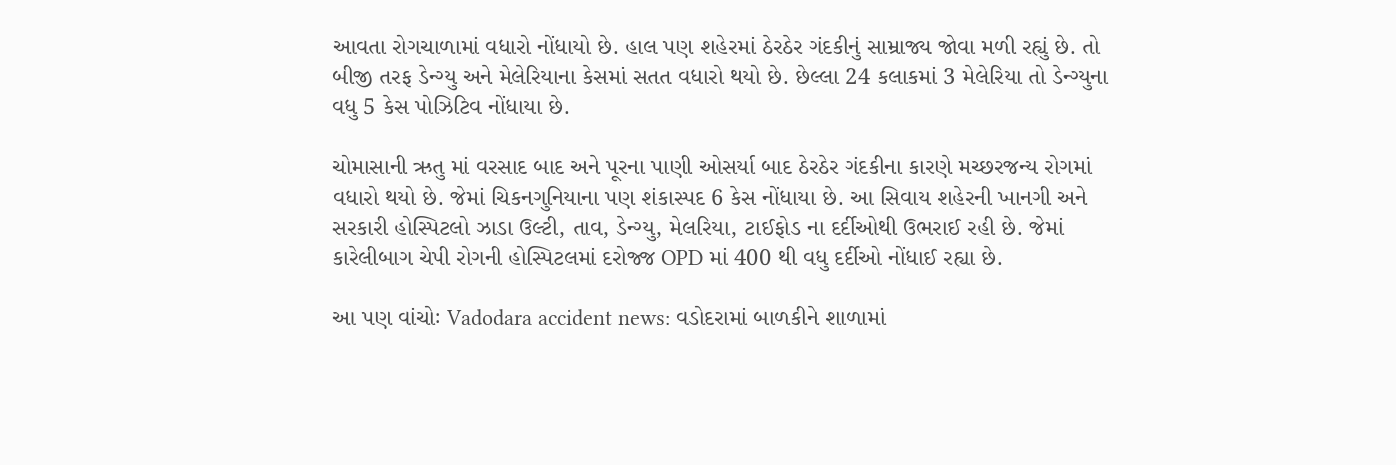આવતા રોગચાળામાં વધારો નોંધાયો છે. હાલ પણ શહેરમાં ઠેરઠેર ગંદકીનું સામ્રાજ્ય જોવા મળી રહ્યું છે. તો બીજી તરફ ડેન્ગ્યુ અને મેલેરિયાના કેસમાં સતત વધારો થયો છે. છેલ્લા 24 કલાકમાં 3 મેલેરિયા તો ડેન્ગ્યુના વધુ 5 કેસ પોઝિટિવ નોંધાયા છે.

ચોમાસાની ઋતુ માં વરસાદ બાદ અને પૂરના પાણી ઓસર્યા બાદ ઠેરઠેર ગંદકીના કારણે મચ્છરજન્ય રોગમાં વધારો થયો છે. જેમાં ચિકનગુનિયાના પણ શંકાસ્પદ 6 કેસ નોંધાયા છે. આ સિવાય શહેરની ખાનગી અને સરકારી હોસ્પિટલો ઝાડા ઉલ્ટી, તાવ, ડેન્ગ્યુ, મેલરિયા, ટાઈફોડ ના દર્દીઓથી ઉભરાઈ રહી છે. જેમાં કારેલીબાગ ચેપી રોગની હોસ્પિટલમાં દરોજ્જ OPD માં 400 થી વધુ દર્દીઓ નોંધાઈ રહ્યા છે.

આ પણ વાંચોઃ Vadodara accident news: વડોદરામાં બાળકીને શાળામાં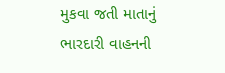મુકવા જતી માતાનું ભારદારી વાહનની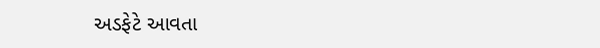અડફેટે આવતા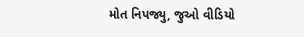મોત નિપજ્યુ, જુઓ વીડિયો